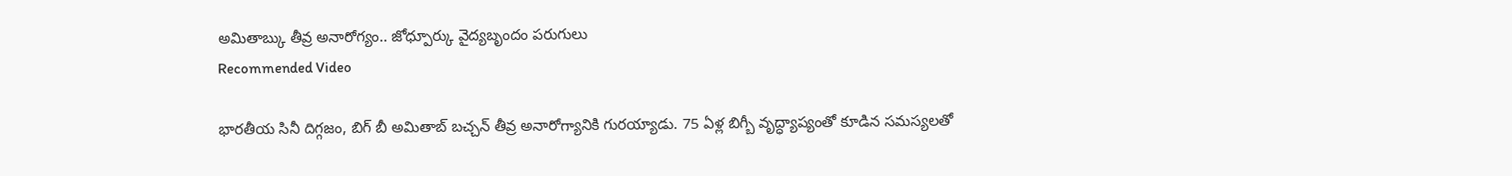అమితాబ్కు తీవ్ర అనారోగ్యం.. జోధ్పూర్కు వైద్యబృందం పరుగులు
Recommended Video

భారతీయ సినీ దిగ్గజం, బిగ్ బీ అమితాబ్ బచ్చన్ తీవ్ర అనారోగ్యానికి గురయ్యాడు. 75 ఏళ్ల బిగ్బీ వృద్ధ్యాప్యంతో కూడిన సమస్యలతో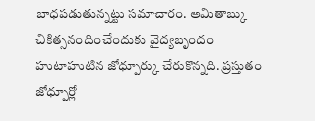బాధపడుతున్నట్టు సమాచారం. అమితాబ్కు చికిత్సనందించేందుకు వైద్యబృందం హుటాహుటిన జోధ్పూర్కు చేరుకొన్నది. ప్రస్తుతం జోధ్పూర్లో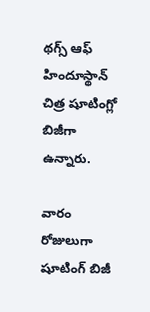థగ్స్ ఆఫ్ హిందూస్థాన్ చిత్ర షూటింగ్లో బిజీగా ఉన్నారు.

వారం రోజులుగా షూటింగ్ బిజీ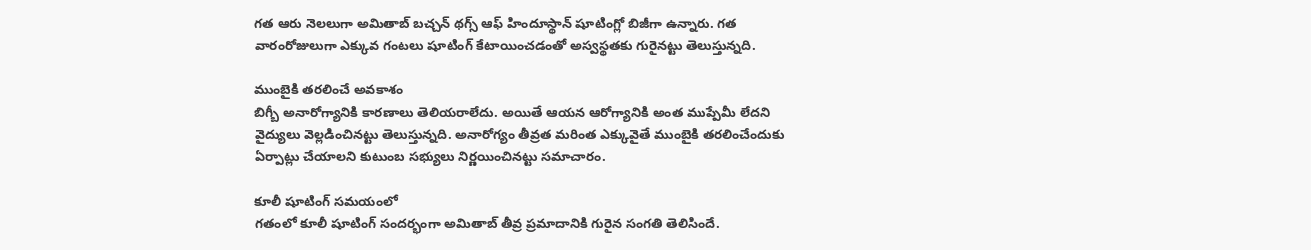గత ఆరు నెలలుగా అమితాబ్ బచ్చన్ థగ్స్ ఆఫ్ హిందూస్థాన్ షూటింగ్లో బిజీగా ఉన్నారు. గత వారంరోజులుగా ఎక్కువ గంటలు షూటింగ్ కేటాయించడంతో అస్వస్థతకు గురైనట్టు తెలుస్తున్నది.

ముంబైకి తరలించే అవకాశం
బిగ్బీ అనారోగ్యానికి కారణాలు తెలియరాలేదు. అయితే ఆయన ఆరోగ్యానికి అంత ముప్పేమీ లేదని వైద్యులు వెల్లడించినట్టు తెలుస్తున్నది. అనారోగ్యం తీవ్రత మరింత ఎక్కువైతే ముంబైకి తరలించేందుకు ఏర్పాట్లు చేయాలని కుటుంబ సభ్యులు నిర్ణయించినట్టు సమాచారం.

కూలీ షూటింగ్ సమయంలో
గతంలో కూలీ షూటింగ్ సందర్భంగా అమితాబ్ తీవ్ర ప్రమాదానికి గురైన సంగతి తెలిసిందే.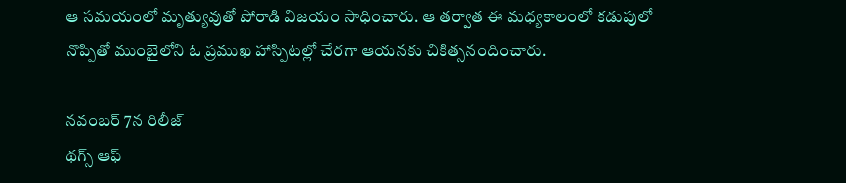ఆ సమయంలో మృత్యువుతో పోరాడి విజయం సాధించారు. ఆ తర్వాత ఈ మధ్యకాలంలో కడుపులో నొప్పితో ముంబైలోని ఓ ప్రముఖ హాస్పిటల్లో చేరగా ఆయనకు చికిత్సనందించారు.

నవంబర్ 7న రిలీజ్
థగ్స్ ఆఫ్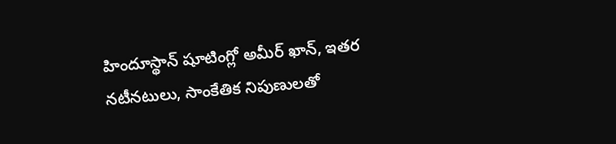హిందూస్థాన్ షూటింగ్లో అమీర్ ఖాన్, ఇతర నటీనటులు, సాంకేతిక నిపుణులతో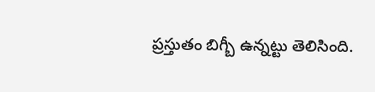ప్రస్తుతం బిగ్బీ ఉన్నట్టు తెలిసింది.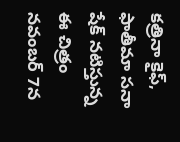కత్రినా కైఫ్, ఫాతీమా సనా షేక్ నటిస్తున్న ఈ చిత్రం నవంబర్ 7న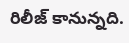రిలీజ్ కానున్నది.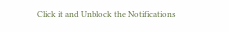Click it and Unblock the Notifications